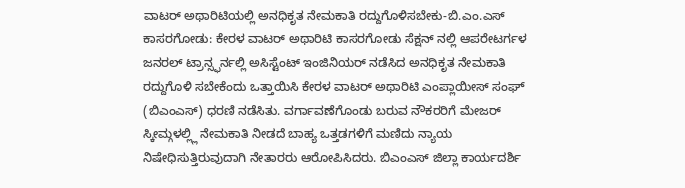ವಾಟರ್ ಅಥಾರಿಟಿಯಲ್ಲಿ ಅನಧಿಕೃತ ನೇಮಕಾತಿ ರದ್ದುಗೊಳಿಸಬೇಕು-ಬಿ.ಎಂ.ಎಸ್
ಕಾಸರಗೋಡು: ಕೇರಳ ವಾಟರ್ ಅಥಾರಿಟಿ ಕಾಸರಗೋಡು ಸೆಕ್ಷನ್ ನಲ್ಲಿ ಆಪರೇಟರ್ಗಳ ಜನರಲ್ ಟ್ರಾನ್ಸ್ಫರ್ನಲ್ಲಿ ಅಸಿಸ್ಟೆಂಟ್ ಇಂಜಿನಿಯರ್ ನಡೆಸಿದ ಅನಧಿಕೃತ ನೇಮಕಾತಿ ರದ್ದುಗೊಳಿ ಸಬೇಕೆಂದು ಒತ್ತಾಯಿಸಿ ಕೇರಳ ವಾಟರ್ ಅಥಾರಿಟಿ ಎಂಪ್ಲಾಯೀಸ್ ಸಂಘ್ (ಬಿಎಂಎಸ್) ಧರಣಿ ನಡೆಸಿತು. ವರ್ಗಾವಣೆಗೊಂಡು ಬರುವ ನೌಕರರಿಗೆ ಮೇಜರ್ ಸ್ಕೀಮ್ಗಳಲ್ಲ್ಲಿ ನೇಮಕಾತಿ ನೀಡದೆ ಬಾಹ್ಯ ಒತ್ತಡಗಳಿಗೆ ಮಣಿದು ನ್ಯಾಯ ನಿಷೇಧಿಸುತ್ತಿರುವುದಾಗಿ ನೇತಾರರು ಆರೋಪಿಸಿದರು. ಬಿಎಂಎಸ್ ಜಿಲ್ಲಾ ಕಾರ್ಯದರ್ಶಿ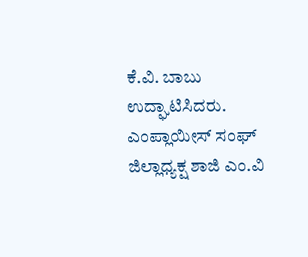ಕೆ.ವಿ. ಬಾಬು ಉದ್ಘಾಟಿಸಿದರು. ಎಂಪ್ಲಾಯೀಸ್ ಸಂಘ್ ಜಿಲ್ಲಾಧ್ಯಕ್ಷ ಶಾಜಿ ಎಂ.ವಿ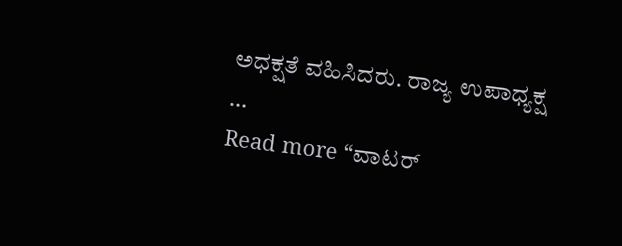ಅಧಕ್ಷತೆ ವಹಿಸಿದರು. ರಾಜ್ಯ ಉಪಾಧ್ಯಕ್ಷ …
Read more “ವಾಟರ್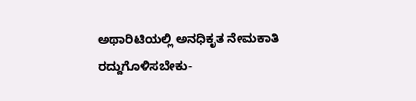ಅಥಾರಿಟಿಯಲ್ಲಿ ಅನಧಿಕೃತ ನೇಮಕಾತಿ ರದ್ದುಗೊಳಿಸಬೇಕು-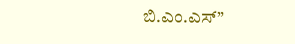ಬಿ.ಎಂ.ಎಸ್”